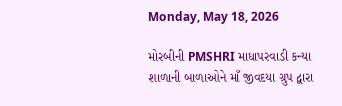Monday, May 18, 2026

મોરબીની PMSHRI માધાપરવાડી કન્યા શાળાની બાળાઓને માઁ જીવદયા ગ્રુપ દ્વારા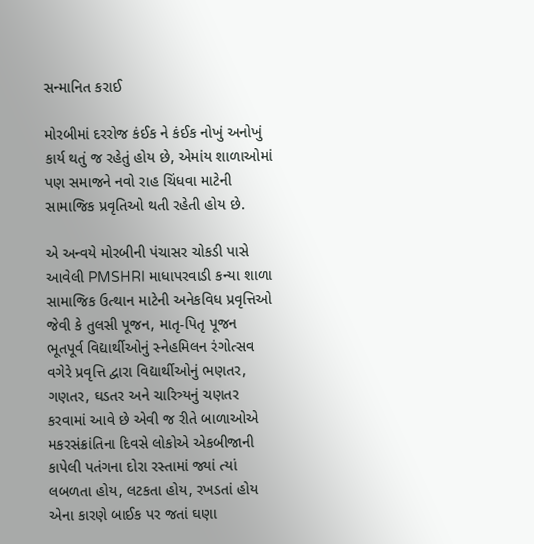સન્માનિત કરાઈ

મોરબીમાં દરરોજ કંઈક ને કંઈક નોખું અનોખું કાર્ય થતું જ રહેતું હોય છે, એમાંય શાળાઓમાં પણ સમાજને નવો રાહ ચિંધવા માટેની સામાજિક પ્રવૃતિઓ થતી રહેતી હોય છે.

એ અન્વયે મોરબીની પંચાસર ચોકડી પાસે આવેલી PMSHRI માધાપરવાડી કન્યા શાળા સામાજિક ઉત્થાન માટેની અનેકવિધ પ્રવૃત્તિઓ જેવી કે તુલસી પૂજન, માતૃ-પિતૃ પૂજન ભૂતપૂર્વ વિદ્યાર્થીઓનું સ્નેહમિલન રંગોત્સવ વગેરે પ્રવૃત્તિ દ્વારા વિદ્યાર્થીઓનું ભણતર, ગણતર, ઘડતર અને ચારિત્ર્યનું ચણતર કરવામાં આવે છે એવી જ રીતે બાળાઓએ મકરસંક્રાંતિના દિવસે લોકોએ એકબીજાની કાપેલી પતંગના દોરા રસ્તામાં જ્યાં ત્યાં લબળતા હોય, લટકતા હોય, રખડતાં હોય એના કારણે બાઈક પર જતાં ઘણા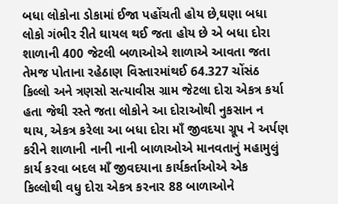બધા લોકોના ડોકામાં ઈજા પહોંચતી હોય છે,ઘણા બધા લોકો ગંભીર રીતે ઘાયલ થઈ જતા હોય છે એ બધા દોરા શાળાની 400 જેટલી બળાઓએ શાળાએ આવતા જતા તેમજ પોતાના રહેઠાણ વિસ્તારમાંથઈ 64.327 ચોંસંઠ કિલ્લો અને ત્રણસો સત્યાવીસ ગ્રામ જેટલા દોરા એકત્ર કર્યા હતા જેથી રસ્તે જતા લોકોને આ દોરાઓથી નુકસાન ન થાય, એકત્ર કરેલા આ બધા દોરા માઁ જીવદયા ગ્રૂપ ને અર્પણ કરીને શાળાની નાની નાની બાળાઓએ માનવતાનું મહામુલું કાર્ય કરવા બદલ માઁ જીવદયાના કાર્યકર્તાઓએ એક કિલ્લોથી વધુ દોરા એકત્ર કરનાર 88 બાળાઓને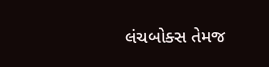લંચબોક્સ તેમજ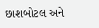છાશબોટલ અને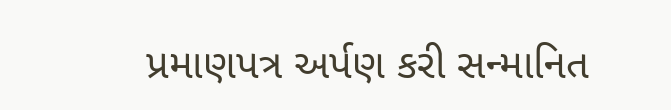પ્રમાણપત્ર અર્પણ કરી સન્માનિત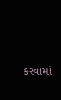કરવામાં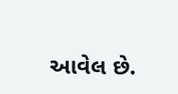આવેલ છે.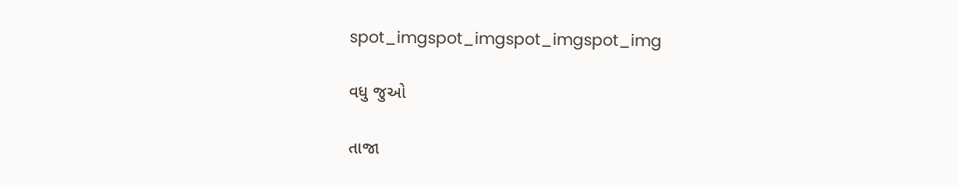spot_imgspot_imgspot_imgspot_img

વધુ જુઓ

તાજા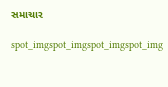સમાચાર

spot_imgspot_imgspot_imgspot_img